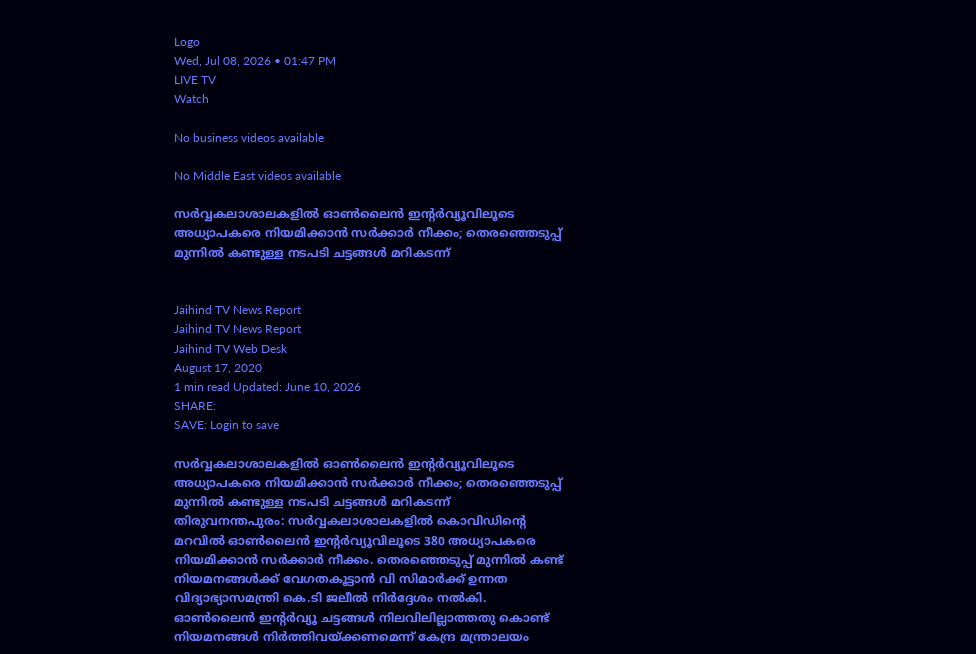Logo
Wed, Jul 08, 2026 • 01:47 PM
LIVE TV
Watch

No business videos available

No Middle East videos available

സർവ്വകലാശാലകളിൽ ഓൺലൈൻ ഇന്‍റർവ്യൂവിലൂടെ അധ്യാപകരെ നിയമിക്കാൻ സർക്കാർ നീക്കം; തെരഞ്ഞെടുപ്പ് മുന്നിൽ കണ്ടുള്ള നടപടി ചട്ടങ്ങൾ മറികടന്ന്


Jaihind TV News Report
Jaihind TV News Report
Jaihind TV Web Desk
August 17, 2020
1 min read Updated: June 10, 2026
SHARE:
SAVE: Login to save

സർവ്വകലാശാലകളിൽ ഓൺലൈൻ ഇന്‍റർവ്യൂവിലൂടെ അധ്യാപകരെ നിയമിക്കാൻ സർക്കാർ നീക്കം; തെരഞ്ഞെടുപ്പ് മുന്നിൽ കണ്ടുള്ള നടപടി ചട്ടങ്ങൾ മറികടന്ന്
തിരുവനന്തപുരം: സർവ്വകലാശാലകളിൽ കൊവിഡിന്‍റെ മറവിൽ ഓൺലൈൻ ഇന്‍റർവ്യൂവിലൂടെ 380 അധ്യാപകരെ നിയമിക്കാൻ സർക്കാർ നീക്കം. തെരഞ്ഞെടുപ്പ് മുന്നിൽ കണ്ട് നിയമനങ്ങൾക്ക് വേഗതകൂട്ടാൻ വി സിമാർക്ക് ഉന്നത വിദ്യാഭ്യാസമന്ത്രി കെ.ടി ജലീൽ നിർദ്ദേശം നൽകി.  ഓൺലൈൻ ഇന്‍റർവ്യൂ ചട്ടങ്ങൾ നിലവിലില്ലാത്തതു കൊണ്ട് നിയമനങ്ങൾ നിർത്തിവയ്ക്കണമെന്ന് കേന്ദ്ര മന്ത്രാലയം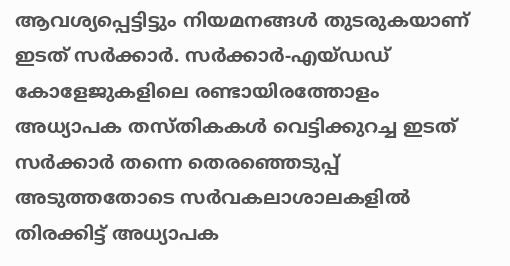ആവശ്യപ്പെട്ടിട്ടും നിയമനങ്ങൾ തുടരുകയാണ് ഇടത് സർക്കാർ. സർക്കാർ-എയ്ഡഡ് കോളേജുകളിലെ രണ്ടായിരത്തോളം അധ്യാപക തസ്തികകൾ വെട്ടിക്കുറച്ച ഇടത് സർക്കാർ തന്നെ തെരഞ്ഞെടുപ്പ് അടുത്തതോടെ സർവകലാശാലകളിൽ  തിരക്കിട്ട് അധ്യാപക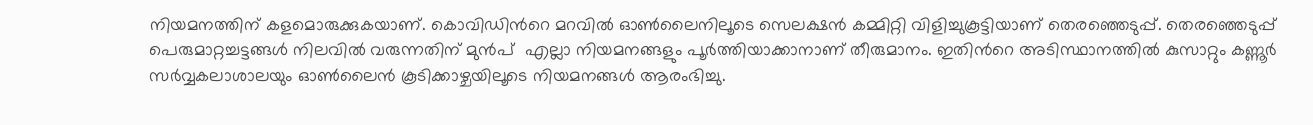നിയമനത്തിന് കളമൊരുക്കുകയാണ്. കൊവിഡിന്‍റെ മറവിൽ ഓൺലൈനിലൂടെ സെലക്ഷൻ കമ്മിറ്റി വിളിച്ചുകൂട്ടിയാണ് തെരഞ്ഞെടുപ്പ്. തെരഞ്ഞെടുപ്പ് പെരുമാറ്റച്ചട്ടങ്ങൾ നിലവിൽ വരുന്നതിന് മുന്‍പ്  എല്ലാ നിയമനങ്ങളും പൂർത്തിയാക്കാനാണ് തീരുമാനം. ഇതിന്‍റെ അടിസ്ഥാനത്തിൽ കുസാറ്റും കണ്ണൂർ സർവ്വകലാശാലയും ഓൺലൈൻ കൂടിക്കാഴ്ചയിലൂടെ നിയമനങ്ങൾ ആരംഭിച്ചു.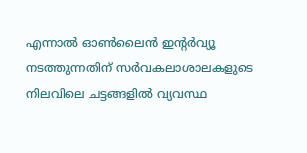എന്നാൽ ഓൺലൈൻ ഇന്‍റർവ്യൂ നടത്തുന്നതിന് സർവകലാശാലകളുടെ നിലവിലെ ചട്ടങ്ങളിൽ വ്യവസ്ഥ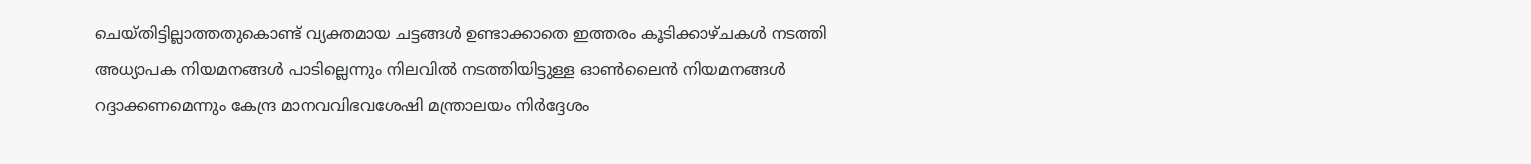ചെയ്തിട്ടില്ലാത്തതുകൊണ്ട് വ്യക്തമായ ചട്ടങ്ങൾ ഉണ്ടാക്കാതെ ഇത്തരം കൂടിക്കാഴ്ചകൾ നടത്തി അധ്യാപക നിയമനങ്ങൾ പാടില്ലെന്നും നിലവില്‍ നടത്തിയിട്ടുള്ള ഓൺലൈൻ നിയമനങ്ങൾ റദ്ദാക്കണമെന്നും കേന്ദ്ര മാനവവിഭവശേഷി മന്ത്രാലയം നിർദ്ദേശം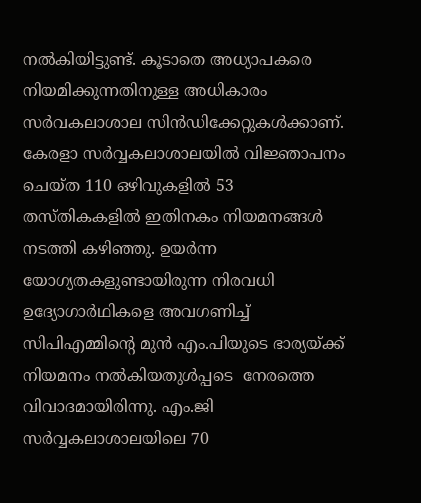നൽകിയിട്ടുണ്ട്. കൂടാതെ അധ്യാപകരെ നിയമിക്കുന്നതിനുള്ള അധികാരം സർവകലാശാല സിൻഡിക്കേറ്റുകൾക്കാണ്. കേരളാ സർവ്വകലാശാലയിൽ വിജ്ഞാപനം ചെയ്ത 110 ഒഴിവുകളിൽ 53 തസ്തികകളിൽ ഇതിനകം നിയമനങ്ങൾ നടത്തി കഴിഞ്ഞു. ഉയർന്ന യോഗ്യതകളുണ്ടായിരുന്ന നിരവധി ഉദ്യോഗാർഥികളെ അവഗണിച്ച് സിപിഎമ്മിന്‍റെ മുൻ എം.പിയുടെ ഭാര്യയ്ക്ക് നിയമനം നൽകിയതുൾപ്പടെ  നേരത്തെ വിവാദമായിരിന്നു. എം.ജി സർവ്വകലാശാലയിലെ 70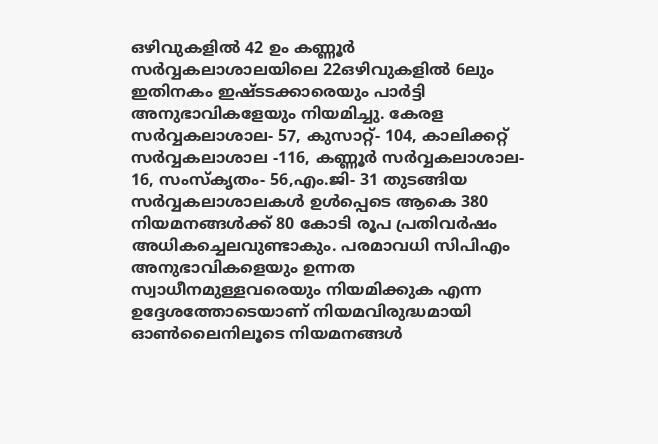ഒഴിവുകളിൽ 42 ഉം കണ്ണൂർ സർവ്വകലാശാലയിലെ 22ഒഴിവുകളിൽ 6ലും ഇതിനകം ഇഷ്ടടക്കാരെയും പാർട്ടി അനുഭാവികളേയും നിയമിച്ചു. കേരള സർവ്വകലാശാല- 57, കുസാറ്റ്- 104, കാലിക്കറ്റ് സർവ്വകലാശാല -116, കണ്ണൂർ സർവ്വകലാശാല- 16, സംസ്കൃതം- 56,എം.ജി- 31 തുടങ്ങിയ സർവ്വകലാശാലകള്‍ ഉൾപ്പെടെ ആകെ 380 നിയമനങ്ങൾക്ക് 80 കോടി രൂപ പ്രതിവർഷം അധികച്ചെലവുണ്ടാകും. പരമാവധി സിപിഎം അനുഭാവികളെയും ഉന്നത സ്വാധീനമുള്ളവരെയും നിയമിക്കുക എന്ന ഉദ്ദേശത്തോടെയാണ് നിയമവിരുദ്ധമായി ഓൺലൈനിലൂടെ നിയമനങ്ങൾ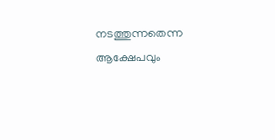നടത്തുന്നതെന്ന ആക്ഷേപവും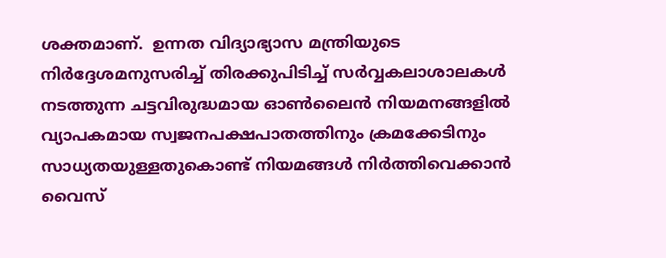ശക്തമാണ്.  ഉന്നത വിദ്യാഭ്യാസ മന്ത്രിയുടെ നിർദ്ദേശമനുസരിച്ച് തിരക്കുപിടിച്ച് സർവ്വകലാശാലകൾ നടത്തുന്ന ചട്ടവിരുദ്ധമായ ഓൺലൈൻ നിയമനങ്ങളിൽ വ്യാപകമായ സ്വജനപക്ഷപാതത്തിനും ക്രമക്കേടിനും സാധ്യതയുള്ളതുകൊണ്ട് നിയമങ്ങൾ നിർത്തിവെക്കാൻ വൈസ്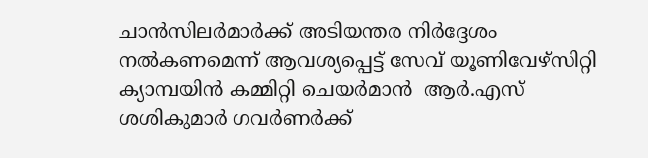ചാൻസിലർമാര്‍ക്ക് അടിയന്തര നിർദ്ദേശം നൽകണമെന്ന് ആവശ്യപ്പെട്ട് സേവ് യൂണിവേഴ്സിറ്റി ക്യാമ്പയിൻ കമ്മിറ്റി ചെയർമാൻ  ആർ.എസ് ശശികുമാർ ഗവർണർക്ക്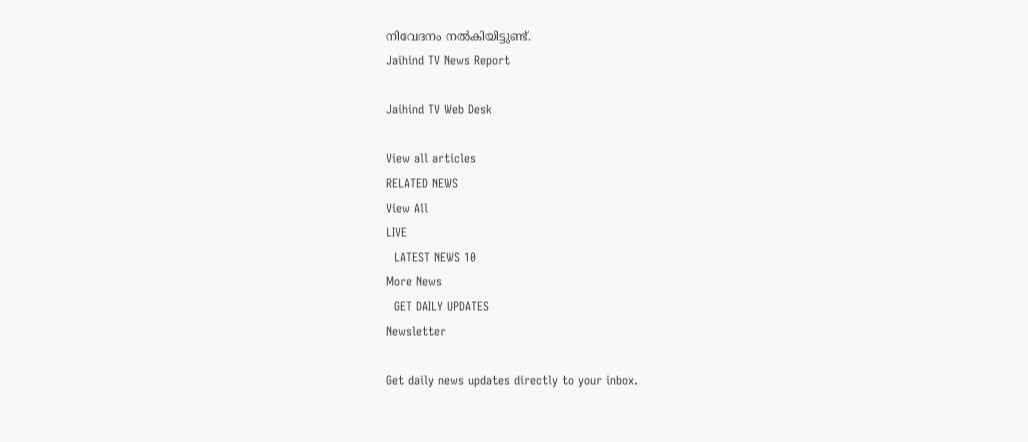നിവേദനം നൽകിയിട്ടുണ്ട്.
Jaihind TV News Report

Jaihind TV Web Desk

View all articles
RELATED NEWS
View All
LIVE
  LATEST NEWS 10
More News
  GET DAILY UPDATES
Newsletter

Get daily news updates directly to your inbox.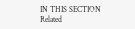IN THIS SECTION
Related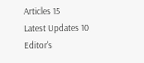Articles 15
Latest Updates 10
Editor's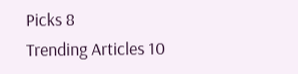Picks 8
Trending Articles 10